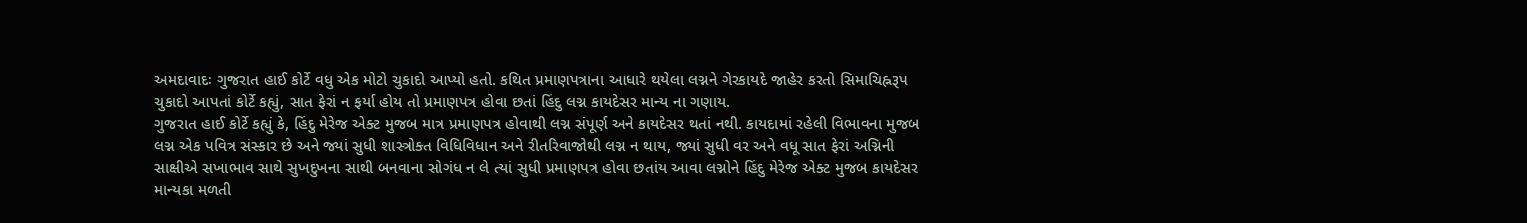અમદાવાદઃ ગુજરાત હાઈ કોર્ટે વધુ એક મોટો ચુકાદો આપ્યો હતો. કથિત પ્રમાણપત્રાના આધારે થયેલા લગ્નને ગેરકાયદે જાહેર કરતો સિમાચિહ્નરૂપ ચુકાદો આપતાં કોર્ટે કહ્યું, સાત ફેરાં ન ફર્યા હોય તો પ્રમાણપત્ર હોવા છતાં હિંદુ લગ્ન કાયદેસર માન્ય ના ગણાય.
ગુજરાત હાઈ કોર્ટે કહ્યું કે, હિંદુ મેરેજ એક્ટ મુજબ માત્ર પ્રમાણપત્ર હોવાથી લગ્ન સંપૂર્ણ અને કાયદેસર થતાં નથી. કાયદામાં રહેલી વિભાવના મુજબ લગ્ન એક પવિત્ર સંસ્કાર છે અને જ્યાં સુધી શાસ્ત્રોક્ત વિધિવિધાન અને રીતરિવાજોથી લગ્ન ન થાય, જ્યાં સુધી વર અને વધૂ સાત ફેરાં અગ્નિની સાક્ષીએ સખાભાવ સાથે સુખદુખના સાથી બનવાના સોગંધ ન લે ત્યાં સુધી પ્રમાણપત્ર હોવા છતાંય આવા લગ્નોને હિંદુ મેરેજ એક્ટ મુજબ કાયદેસર માન્યકા મળતી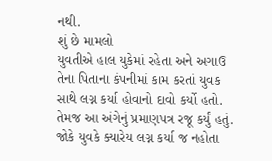નથી.
શું છે મામલો
યુવતીએ હાલ યુકેમાં રહેતા અને અગાઉ તેના પિતાના કંપનીમાં કામ કરતાં યુવક સાથે લગ્ન કર્યા હોવાનો દાવો કર્યો હતો. તેમજ આ અંગેનું પ્રમાણપત્ર રજૂ કર્યું હતું. જોકે યુવકે ક્યારેય લગ્ન કર્યા જ નહોતા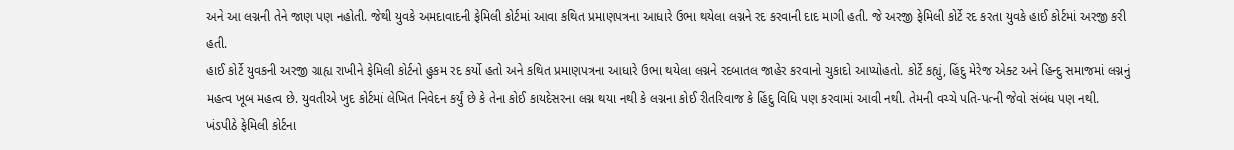અને આ લગ્નની તેને જાણ પણ નહોતી. જેથી યુવકે અમદાવાદની ફેમિલી કોર્ટમાં આવા કથિત પ્રમાણપત્રના આધારે ઉભા થયેલા લગ્નને રદ કરવાની દાદ માગી હતી. જે અરજી ફેમિલી કોર્ટે રદ કરતા યુવકે હાઈ કોર્ટમાં અરજી કરી હતી.
હાઈ કોર્ટે યુવકની અરજી ગ્રાહ્ય રાખીને ફેમિલી કોર્ટનો હુકમ રદ કર્યો હતો અને કથિત પ્રમાણપત્રના આધારે ઉભા થયેલા લગ્નને રદબાતલ જાહેર કરવાનો ચુકાદો આપ્યોહતો. કોર્ટે કહ્યું, હિંદુ મેરેજ એક્ટ અને હિન્દુ સમાજમાં લગ્નનું મહત્વ ખૂબ મહત્વ છે. યુવતીએ ખુદ કોર્ટમાં લેખિત નિવેદન કર્યું છે કે તેના કોઈ કાયદેસરના લગ્ન થયા નથી કે લગ્નના કોઈ રીતરિવાજ કે હિંદુ વિધિ પણ કરવામાં આવી નથી. તેમની વચ્ચે પતિ-પત્ની જેવો સંબંધ પણ નથી.
ખંડપીઠે ફેમિલી કોર્ટના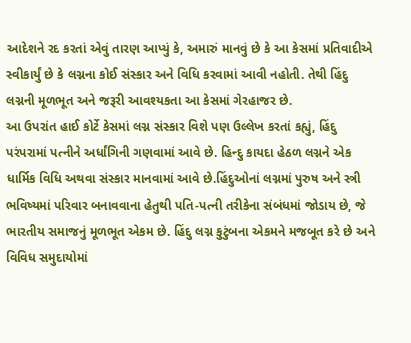આદેશને રદ કરતાં એવું તારણ આપ્યું કે, અમારું માનવું છે કે આ કેસમાં પ્રતિવાદીએ સ્વીકાર્યું છે કે લગ્નના કોઈ સંસ્કાર અને વિધિ કરવામાં આવી નહોતી. તેથી હિંદુ લગ્નની મૂળભૂત અને જરૂરી આવશ્યકતા આ કેસમાં ગેરહાજર છે.
આ ઉપરાંત હાઈ કોર્ટે કેસમાં લગ્ન સંસ્કાર વિશે પણ ઉલ્લેખ કરતાં કહ્યું, હિંદુ પરંપરામાં પત્નીને અર્ધાંગિની ગણવામાં આવે છે. હિન્દુ કાયદા હેઠળ લગ્નને એક ધાર્મિક વિધિ અથવા સંસ્કાર માનવામાં આવે છે.હિંદુઓનાં લગ્નમાં પુરુષ અને સ્ત્રી ભવિષ્યમાં પરિવાર બનાવવાના હેતુથી પતિ-પત્ની તરીકેના સંબંધમાં જોડાય છે, જે ભારતીય સમાજનું મૂળભૂત એકમ છે. હિંદુ લગ્ન કુટુંબના એકમને મજબૂત કરે છે અને વિવિધ સમુદાયોમાં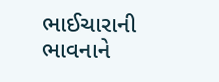ભાઈચારાની ભાવનાને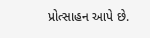પ્રોત્સાહન આપે છે.